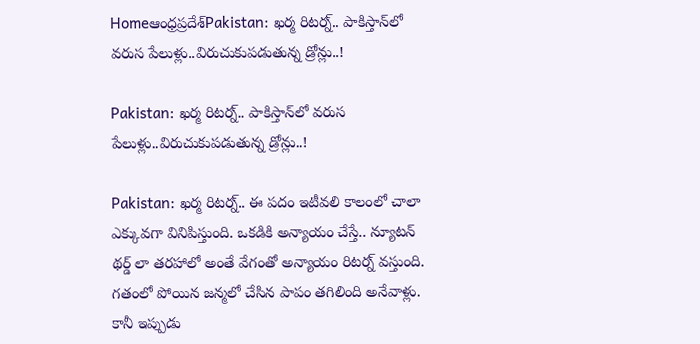Homeఆంధ్రప్రదేశ్‌Pakistan: ఖర్మ రిటర్న్‌.. పాకిస్తాన్‌లో వరుస పేలుళ్లు..విరుచుకుపడుతున్న డ్రోన్లు..!

Pakistan: ఖర్మ రిటర్న్‌.. పాకిస్తాన్‌లో వరుస పేలుళ్లు..విరుచుకుపడుతున్న డ్రోన్లు..!

Pakistan: ఖర్మ రిటర్న్‌.. ఈ పదం ఇటీవలి కాలంలో చాలా ఎక్కువగా వినిపిస్తుంది. ఒకడికి అన్యాయం చేస్తే.. న్యూటన్‌ థర్డ్‌ లా తరహాలో అంతే వేగంతో అన్యాయం రిటర్న్‌ వస్తుంది. గతంలో పోయిన జన్మలో చేసిన పాపం తగిలింది అనేవాళ్లు. కానీ ఇప్పుడు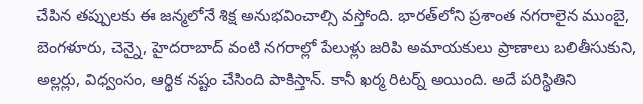చేపిన తప్పులకు ఈ జన్మలోనే శిక్ష అనుభవించాల్సి వస్తోంది. భారత్‌లోని ప్రశాంత నగరాలైన ముంబై, బెంగళూరు, చెన్నై, హైదరాబాద్‌ వంటి నగరాల్లో పేలుళ్లు జరిపి అమాయకులు ప్రాణాలు బలితీసుకుని, అల్లర్లు, విధ్వంసం, ఆర్థిక నష్టం చేసింది పాకిస్తాన్‌. కానీ ఖర్మ రిటర్న్‌ అయింది. అదే పరిస్థితిని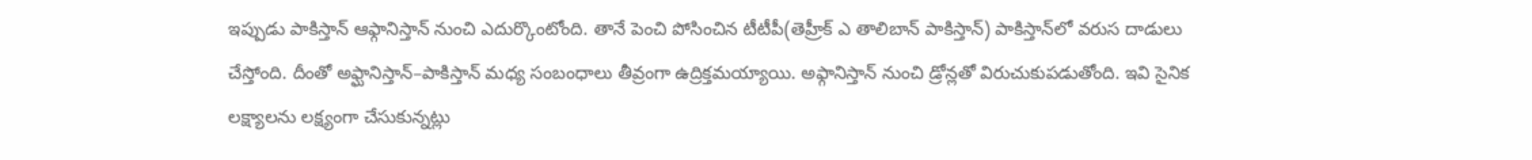ఇప్పుడు పాకిస్తాన్‌ ఆఫ్గానిస్తాన్‌ నుంచి ఎదుర్కొంటోంది. తానే పెంచి పోసించిన టీటీపీ(తెహ్రీక్‌ ఎ తాలిబాన్‌ పాకిస్తాన్‌) పాకిస్తాన్‌లో వరుస దాడులు చేస్తోంది. దీంతో అఫ్ఘానిస్తాన్‌–పాకిస్తాన్‌ మధ్య సంబంధాలు తీవ్రంగా ఉద్రిక్తమయ్యాయి. అఫ్గానిస్తాన్‌ నుంచి డ్రోన్లతో విరుచుకుపడుతోంది. ఇవి సైనిక లక్ష్యాలను లక్ష్యంగా చేసుకున్నట్లు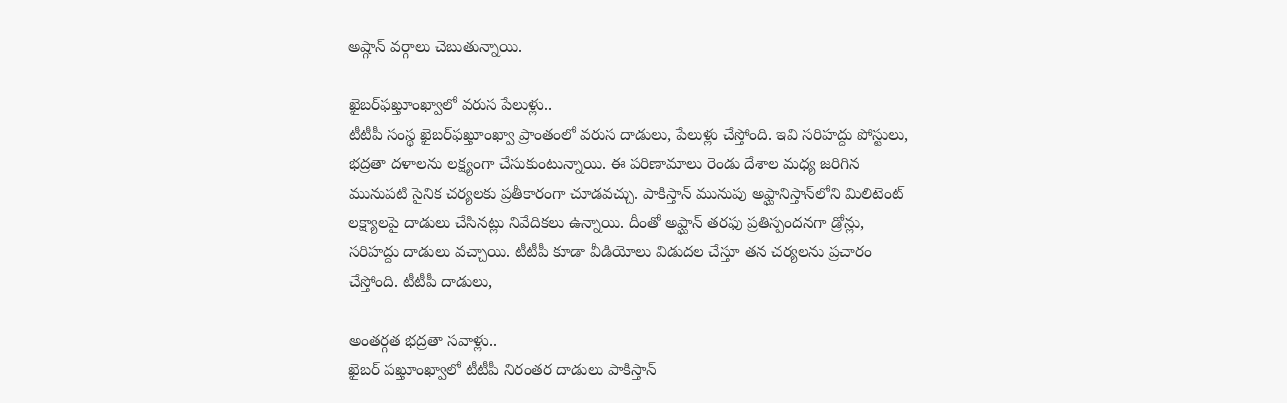అష్గాన్‌ వర్గాలు చెబుతున్నాయి.

ఖైబర్‌ఫఖ్తూంఖ్వాలో వరుస పేలుళ్లు..
టీటీపీ సంస్థ ఖైబర్‌ఫఖ్తూంఖ్వా ప్రాంతంలో వరుస దాడులు, పేలుళ్లు చేస్తోంది. ఇవి సరిహద్దు పోస్టులు, భద్రతా దళాలను లక్ష్యంగా చేసుకుంటున్నాయి. ఈ పరిణామాలు రెండు దేశాల మధ్య జరిగిన మునుపటి సైనిక చర్యలకు ప్రతీకారంగా చూడవచ్చు. పాకిస్తాన్‌ మునుపు అఫ్ఘానిస్తాన్‌లోని మిలిటెంట్‌ లక్ష్యాలపై దాడులు చేసినట్లు నివేదికలు ఉన్నాయి. దీంతో అఫ్ఘాన్‌ తరఫు ప్రతిస్పందనగా డ్రోన్లు, సరిహద్దు దాడులు వచ్చాయి. టీటీపీ కూడా వీడియోలు విడుదల చేస్తూ తన చర్యలను ప్రచారం చేస్తోంది. టీటీపీ దాడులు,

అంతర్గత భద్రతా సవాళ్లు..
ఖైబర్‌ పఖ్తూంఖ్వాలో టీటీపీ నిరంతర దాడులు పాకిస్తాన్‌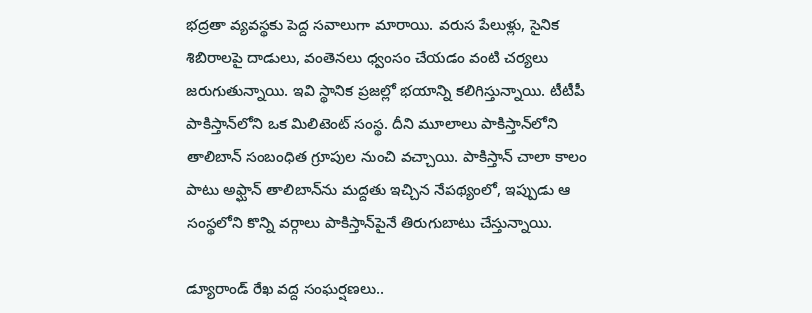భద్రతా వ్యవస్థకు పెద్ద సవాలుగా మారాయి. వరుస పేలుళ్లు, సైనిక శిబిరాలపై దాడులు, వంతెనలు ధ్వంసం చేయడం వంటి చర్యలు జరుగుతున్నాయి. ఇవి స్థానిక ప్రజల్లో భయాన్ని కలిగిస్తున్నాయి. టీటీపీ పాకిస్తాన్‌లోని ఒక మిలిటెంట్‌ సంస్థ. దీని మూలాలు పాకిస్తాన్‌లోని తాలిబాన్‌ సంబంధిత గ్రూపుల నుంచి వచ్చాయి. పాకిస్తాన్‌ చాలా కాలం పాటు అఫ్ఘాన్‌ తాలిబాన్‌ను మద్దతు ఇచ్చిన నేపథ్యంలో, ఇప్పుడు ఆ సంస్థలోని కొన్ని వర్గాలు పాకిస్తాన్‌పైనే తిరుగుబాటు చేస్తున్నాయి.

డ్యూరాండ్‌ రేఖ వద్ద సంఘర్షణలు..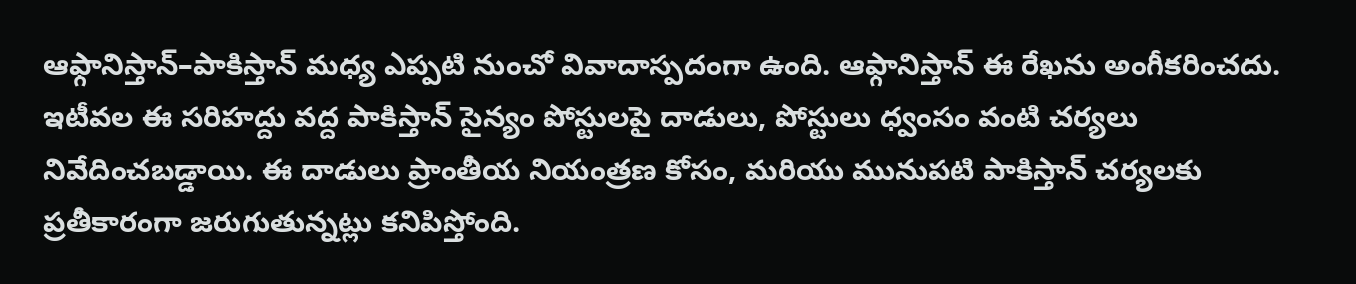ఆఫ్గానిస్తాన్‌–పాకిస్తాన్‌ మధ్య ఎప్పటి నుంచో వివాదాస్పదంగా ఉంది. ఆఫ్గానిస్తాన్‌ ఈ రేఖను అంగీకరించదు. ఇటీవల ఈ సరిహద్దు వద్ద పాకిస్తాన్‌ సైన్యం పోస్టులపై దాడులు, పోస్టులు ధ్వంసం వంటి చర్యలు నివేదించబడ్డాయి. ఈ దాడులు ప్రాంతీయ నియంత్రణ కోసం, మరియు మునుపటి పాకిస్తాన్‌ చర్యలకు ప్రతీకారంగా జరుగుతున్నట్లు కనిపిస్తోంది.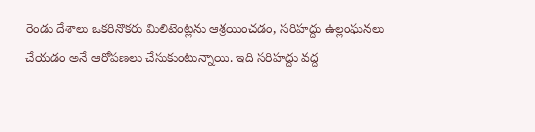రెండు దేశాలు ఒకరినొకరు మిలిటెంట్లను ఆశ్రయించడం, సరిహద్దు ఉల్లంఘనలు చేయడం అనే ఆరోపణలు చేసుకుంటున్నాయి. ఇది సరిహద్దు వద్ద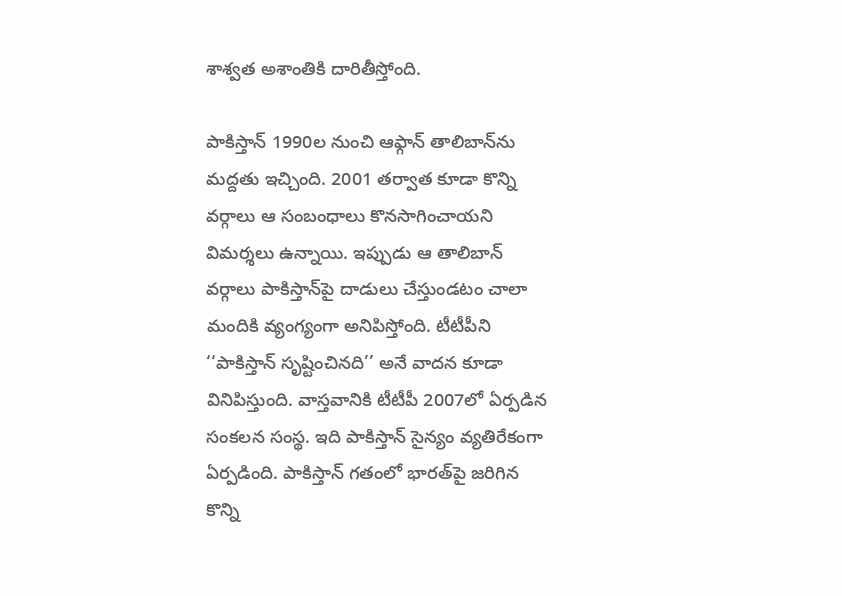శాశ్వత అశాంతికి దారితీస్తోంది.

పాకిస్తాన్‌ 1990ల నుంచి ఆఫ్గాన్‌ తాలిబాన్‌ను మద్దతు ఇచ్చింది. 2001 తర్వాత కూడా కొన్ని వర్గాలు ఆ సంబంధాలు కొనసాగించాయని విమర్శలు ఉన్నాయి. ఇప్పుడు ఆ తాలిబాన్‌ వర్గాలు పాకిస్తాన్‌పై దాడులు చేస్తుండటం చాలా మందికి వ్యంగ్యంగా అనిపిస్తోంది. టీటీపీని ‘‘పాకిస్తాన్‌ సృష్టించినది’’ అనే వాదన కూడా వినిపిస్తుంది. వాస్తవానికి టీటీపీ 2007లో ఏర్పడిన సంకలన సంస్థ. ఇది పాకిస్తాన్‌ సైన్యం వ్యతిరేకంగా ఏర్పడింది. పాకిస్తాన్‌ గతంలో భారత్‌పై జరిగిన కొన్ని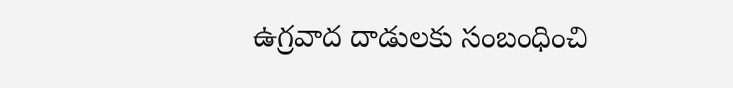ఉగ్రవాద దాడులకు సంబంధించి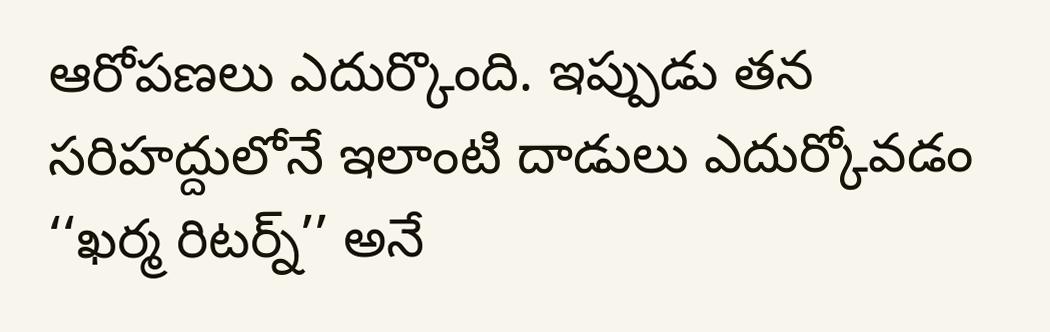ఆరోపణలు ఎదుర్కొంది. ఇప్పుడు తన సరిహద్దులోనే ఇలాంటి దాడులు ఎదుర్కోవడం ‘‘ఖర్మ రిటర్న్‌’’ అనే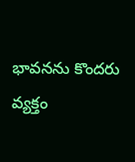భావనను కొందరు వ్యక్తం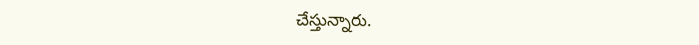చేస్తున్నారు.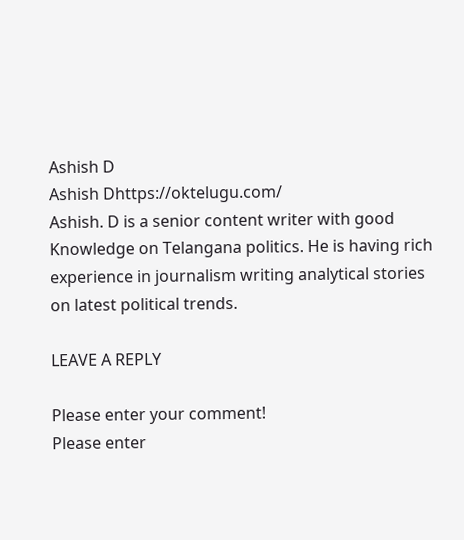Ashish D
Ashish Dhttps://oktelugu.com/
Ashish. D is a senior content writer with good Knowledge on Telangana politics. He is having rich experience in journalism writing analytical stories on latest political trends.

LEAVE A REPLY

Please enter your comment!
Please enter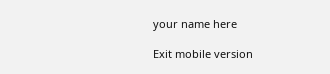your name here

Exit mobile version